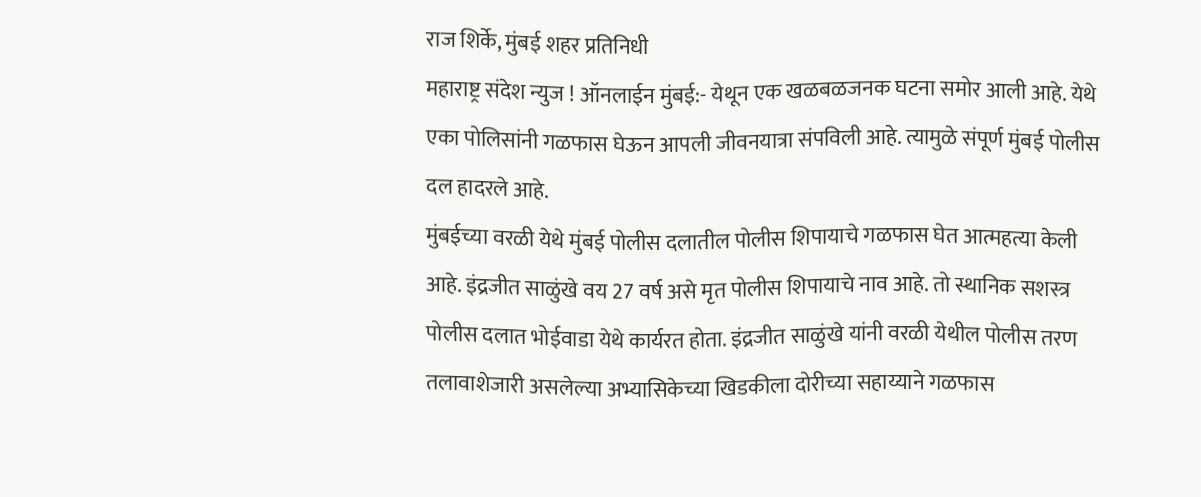राज शिर्के, मुंबई शहर प्रतिनिधी
महाराष्ट्र संदेश न्युज ! ऑनलाईन मुंबई:- येथून एक खळबळजनक घटना समोर आली आहे. येथे एका पोलिसांनी गळफास घेऊन आपली जीवनयात्रा संपविली आहे. त्यामुळे संपूर्ण मुंबई पोलीस दल हादरले आहे.
मुंबईच्या वरळी येथे मुंबई पोलीस दलातील पोलीस शिपायाचे गळफास घेत आत्महत्या केली आहे. इंद्रजीत साळुंखे वय 27 वर्ष असे मृत पोलीस शिपायाचे नाव आहे. तो स्थानिक सशस्त्र पोलीस दलात भोईवाडा येथे कार्यरत होता. इंद्रजीत साळुंखे यांनी वरळी येथील पोलीस तरण तलावाशेजारी असलेल्या अभ्यासिकेच्या खिडकीला दोरीच्या सहाय्याने गळफास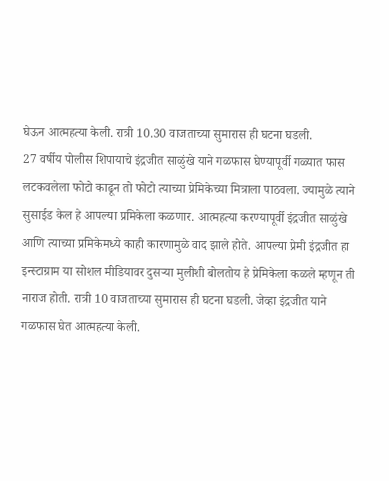घेऊन आत्महत्या केली. रात्री 10.30 वाजताच्या सुमारास ही घटना घडली.
27 वर्षीय पोलीस शिपायाचे इंद्रजीत साळुंखे याने गळफास घेण्यापूर्वी गळ्यात फास लटकवलेला फोटो काढून तो फोटो त्याच्या प्रेमिकेच्या मित्राला पाठवला. ज्यामुळे त्याने सुसाईड केल हे आपल्या प्रमिकेला कळणार. आत्महत्या करण्यापूर्वी इंद्रजीत साळुंखे आणि त्याच्या प्रमिकेमध्ये काही कारणामुळे वाद झाले होते. आपल्या प्रेमी इंद्रजीत हा इन्स्टाग्राम या सोशल मीडियावर दुसऱ्या मुलीशी बोलतोय हे प्रेमिकेला कळले म्हणून ती नाराज होती. रात्री 10 वाजताच्या सुमारास ही घटना घडली. जेव्हा इंद्रजीत याने गळफास घेत आत्महत्या केली.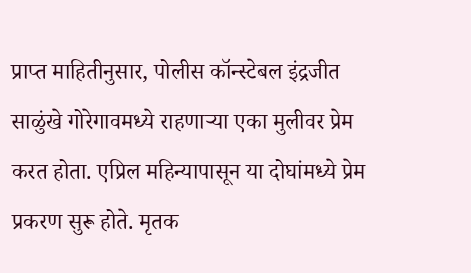प्राप्त माहितीनुसार, पोलीस कॉन्स्टेबल इंद्रजीत साळुंखे गोरेगावमध्ये राहणाऱ्या एका मुलीवर प्रेम करत होता. एप्रिल महिन्यापासून या दोघांमध्ये प्रेम प्रकरण सुरू होते. मृतक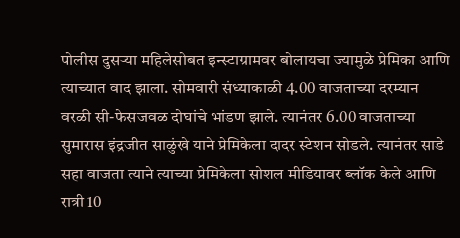पोलीस दुसऱ्या महिलेसोबत इन्स्टाग्रामवर बोलायचा ज्यामुळे प्रेमिका आणि त्याच्यात वाद झाला. सोमवारी संध्याकाळी 4.00 वाजताच्या दरम्यान वरळी सी-फेसजवळ दोघांचे भांडण झाले. त्यानंतर 6.00 वाजताच्या सुमारास इंद्रजीत साळुंखे याने प्रेमिकेला दादर स्टेशन सोडले. त्यानंतर साडे सहा वाजता त्याने त्याच्या प्रेमिकेला सोशल मीडियावर ब्लॉक केले आणि रात्री 10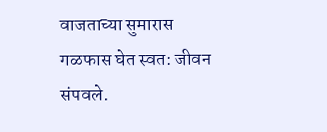वाजताच्या सुमारास गळफास घेत स्वत: जीवन संपवले.